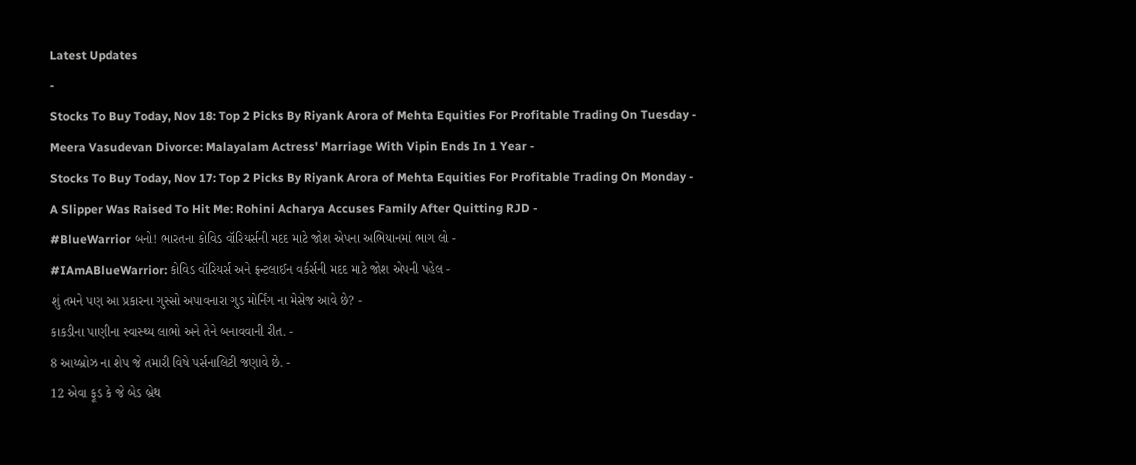Latest Updates
-
Stocks To Buy Today, Nov 18: Top 2 Picks By Riyank Arora of Mehta Equities For Profitable Trading On Tuesday -
Meera Vasudevan Divorce: Malayalam Actress' Marriage With Vipin Ends In 1 Year -
Stocks To Buy Today, Nov 17: Top 2 Picks By Riyank Arora of Mehta Equities For Profitable Trading On Monday -
A Slipper Was Raised To Hit Me: Rohini Acharya Accuses Family After Quitting RJD -
#BlueWarrior બનો! ભારતના કોવિડ વૉરિયર્સની મદદ માટે જોશ એપના અભિયાનમાં ભાગ લો -
#IAmABlueWarrior: કોવિડ વૉરિયર્સ અને ફ્રન્ટલાઈન વર્કર્સની મદદ માટે જોશ એપની પહેલ -
શું તમને પણ આ પ્રકારના ગુસ્સો અપાવનારા ગુડ મોર્નિંગ ના મેસેજ આવે છે? -
કાકડીના પાણીના સ્વાસ્થ્ય લાભો અને તેને બનાવવાની રીત. -
8 આય્બ્રોઝ ના શેપ જે તમારી વિષે પર્સનાલિટી જણાવે છે. -
12 એવા ફૂડ કે જે બેડ બ્રેથ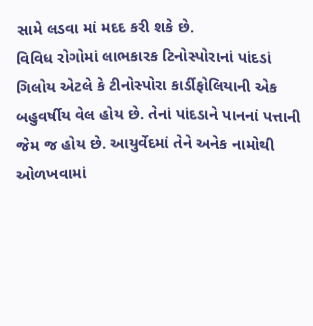સામે લડવા માં મદદ કરી શકે છે.
વિવિધ રોગોમાં લાભકારક ટિનોસ્પોરાનાં પાંદડાં
ગિલોય એટલે કે ટીનોસ્પોરા કાર્ડીફોલિયાની એક બહુવર્ષીય વેલ હોય છે. તેનાં પાંદડાને પાનનાં પત્તાની જેમ જ હોય છે. આયુર્વેદમાં તેને અનેક નામોથી ઓળખવામાં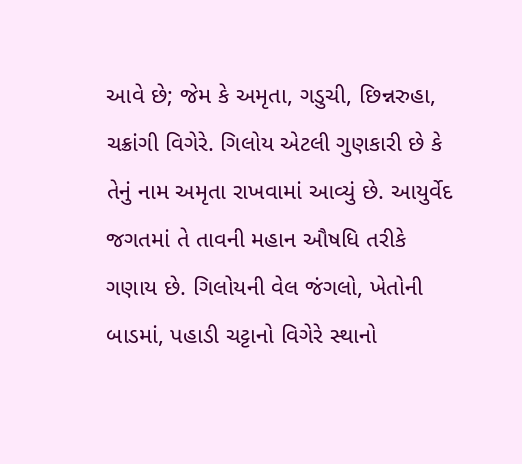આવે છે; જેમ કે અમૃતા, ગડુચી, છિન્નરુહા, ચક્રાંગી વિગેરે. ગિલોય એટલી ગુણકારી છે કે તેનું નામ અમૃતા રાખવામાં આવ્યું છે. આયુર્વેદ જગતમાં તે તાવની મહાન ઔષધિ તરીકે ગણાય છે. ગિલોયની વેલ જંગલો, ખેતોની બાડમાં, પહાડી ચટ્ટાનો વિગેરે સ્થાનો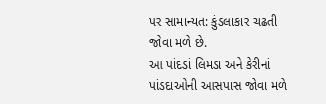પર સામાન્યત: કુંડલાકાર ચઢતી જોવા મળે છે.
આ પાંદડાં લિમડા અને કેરીનાં પાંડદાઓની આસપાસ જોવા મળે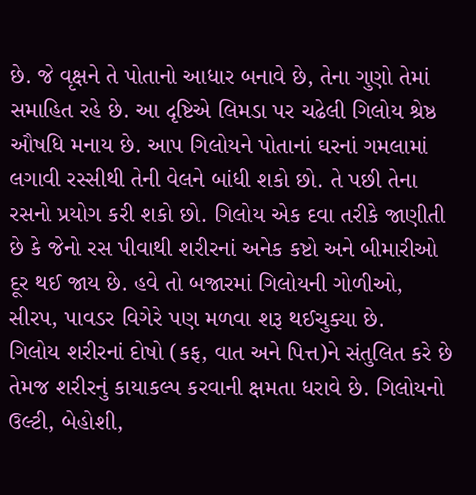છે. જે વૃક્ષને તે પોતાનો આધાર બનાવે છે, તેના ગુણો તેમાં સમાહિત રહે છે. આ દૃષ્ટિએ લિમડા પર ચઢેલી ગિલોય શ્રેષ્ઠ ઔષધિ મનાય છે. આપ ગિલોયને પોતાનાં ઘરનાં ગમલામાં લગાવી રસ્સીથી તેની વેલને બાંધી શકો છો. તે પછી તેના રસનો પ્રયોગ કરી શકો છો. ગિલોય એક દવા તરીકે જાણીતી છે કે જેનો રસ પીવાથી શરીરનાં અનેક કષ્ટો અને બીમારીઓ દૂર થઈ જાય છે. હવે તો બજારમાં ગિલોયની ગોળીઓ, સીરપ, પાવડર વિગેરે પણ મળવા શરૂ થઈચુક્યા છે.
ગિલોય શરીરનાં દોષો (કફ, વાત અને પિત્ત)ને સંતુલિત કરે છે તેમજ શરીરનું કાયાકલ્પ કરવાની ક્ષમતા ધરાવે છે. ગિલોયનો ઉલ્ટી, બેહોશી,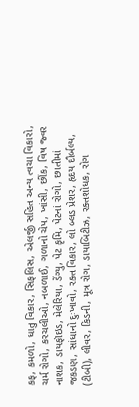કફ, કમળો, ધાતુ વિકાર, સિફલિસ, એલર્જી સહિત અન્ય ત્વચા વિકારો, ચર્મ રોગો, કરચલીઓ, નબળાઈ, ગળાનો ચેપ, ખાંસી, છીંક, વિષ જ્વર નાશક, ડાયફૉઇડ, મેલેરિયા, ડેંગ્યુ, પેટ કૃમિ, પેટનાં રોગો, છાતીમાં જકડણ, સાંધાનો દુઃખાવો, રક્ત વિકાર, લો બ્લડ પ્રેશર, હૃદય દૌર્બલ્ય, (ટીબી), લીવર, કિડની, મૂત્ર રોગ, ડાયાબિટીઝ, રક્તશોધક, રોગ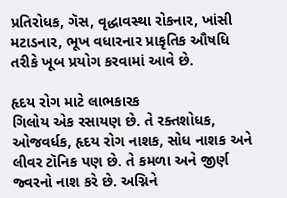પ્રતિરોધક, ગૅસ, વૃદ્ધાવસ્થા રોકનાર, ખાંસી મટાડનાર, ભૂખ વધારનાર પ્રાકૃતિક ઔષધિ તરીકે ખૂબ પ્રયોગ કરવામાં આવે છે.

હૃદય રોગ માટે લાભકારક
ગિલોય એક રસાયણ છે. તે રક્તશોધક, ઓજવર્ધક, હૃદય રોગ નાશક, સોધ નાશક અને લીવર ટૉનિક પણ છે. તે કમળા અને જીર્ણ જ્વરનો નાશ કરે છે. અગ્નિને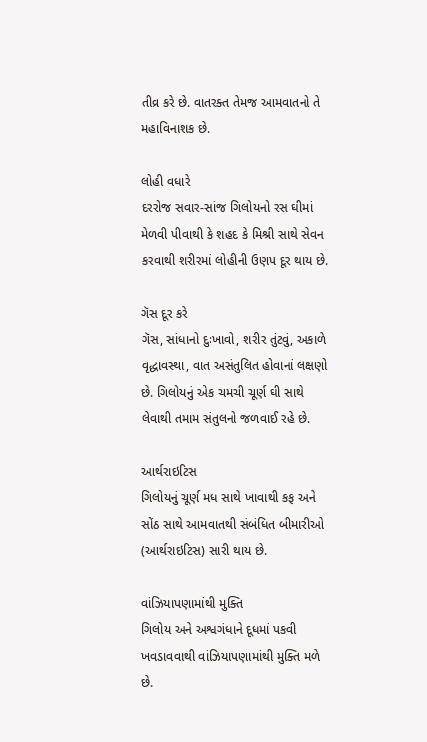તીવ્ર કરે છે. વાતરક્ત તેમજ આમવાતનો તે મહાવિનાશક છે.

લોહી વધારે
દરરોજ સવાર-સાંજ ગિલોયનો રસ ઘીમાં મેળવી પીવાથી કે શહદ કે મિશ્રી સાથે સેવન કરવાથી શરીરમાં લોહીની ઉણપ દૂર થાય છે.

ગૅસ દૂર કરે
ગૅસ, સાંધાનો દુઃખાવો, શરીર તુંટવું, અકાળે વૃદ્ધાવસ્થા, વાત અસંતુલિત હોવાનાં લક્ષણો છે. ગિલોયનું એક ચમચી ચૂર્ણ ઘી સાથે લેવાથી તમામ સંતુલનો જળવાઈ રહે છે.

આર્થરાઇટિસ
ગિલોયનું ચૂર્ણ મધ સાથે ખાવાથી કફ અને સોંઠ સાથે આમવાતથી સંબંધિત બીમારીઓ (આર્થરાઇટિસ) સારી થાય છે.

વાંઝિયાપણામાંથી મુક્તિ
ગિલોય અને અશ્વગંધાને દૂધમાં પકવી ખવડાવવાથી વાંઝિયાપણામાંથી મુક્તિ મળે છે.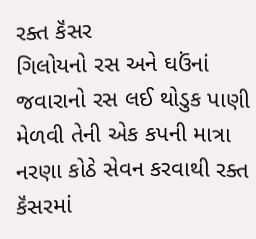રક્ત કૅંસર
ગિલોયનો રસ અને ઘઉંનાં જવારાનો રસ લઈ થોડુક પાણી મેળવી તેની એક કપની માત્રા નરણા કોઠે સેવન કરવાથી રક્ત કૅંસરમાં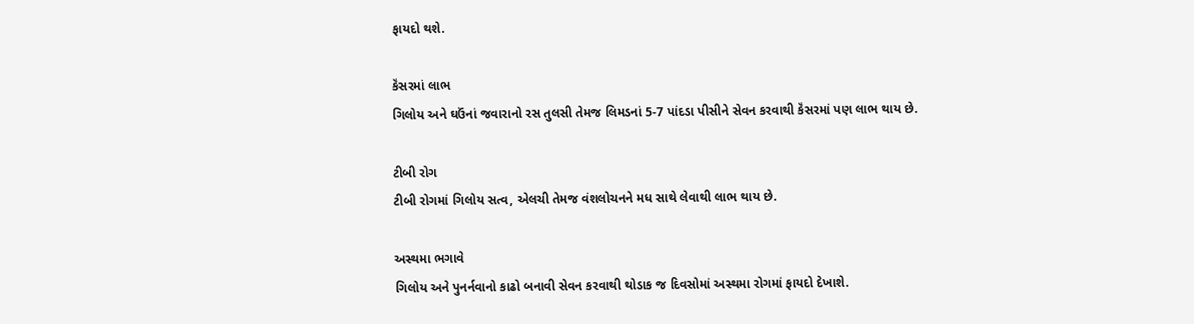ફાયદો થશે.

કૅંસરમાં લાભ
ગિલોય અને ઘઉંનાં જવારાનો રસ તુલસી તેમજ લિમડનાં 5-7 પાંદડા પીસીને સેવન કરવાથી કૅંસરમાં પણ લાભ થાય છે.

ટીબી રોગ
ટીબી રોગમાં ગિલોય સત્વ, એલચી તેમજ વંશલોચનને મધ સાથે લેવાથી લાભ થાય છે.

અસ્થમા ભગાવે
ગિલોય અને પુનર્નવાનો કાઢો બનાવી સેવન કરવાથી થોડાક જ દિવસોમાં અસ્થમા રોગમાં ફાયદો દેખાશે.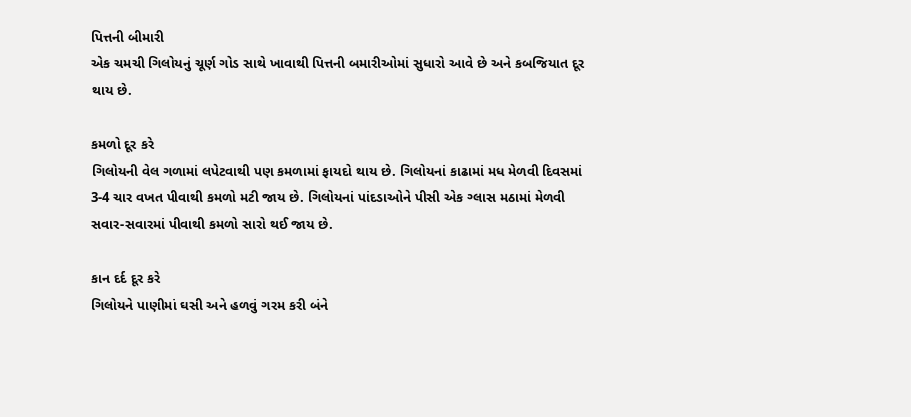પિત્તની બીમારી
એક ચમચી ગિલોયનું ચૂર્ણ ગોડ સાથે ખાવાથી પિત્તની બમારીઓમાં સુધારો આવે છે અને કબજિયાત દૂર થાય છે.

કમળો દૂર કરે
ગિલોયની વેલ ગળામાં લપેટવાથી પણ કમળામાં ફાયદો થાય છે. ગિલોયનાં કાઢામાં મધ મેળવી દિવસમાં 3-4 ચાર વખત પીવાથી કમળો મટી જાય છે. ગિલોયનાં પાંદડાઓને પીસી એક ગ્લાસ મઠામાં મેળવી સવાર-સવારમાં પીવાથી કમળો સારો થઈ જાય છે.

કાન દર્દ દૂર કરે
ગિલોયને પાણીમાં ઘસી અને હળવું ગરમ કરી બંને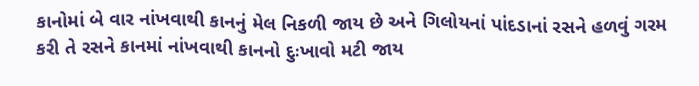કાનોમાં બે વાર નાંખવાથી કાનનું મેલ નિકળી જાય છે અને ગિલોયનાં પાંદડાનાં રસને હળવું ગરમ કરી તે રસને કાનમાં નાંખવાથી કાનનો દુઃખાવો મટી જાય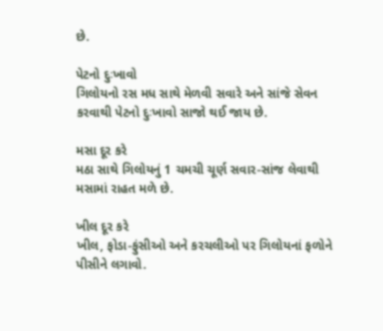છે.

પેટનો દુઃખાવો
ગિલોયનો રસ મધ સાથે મેળવી સવારે અને સાંજે સેવન કરવાથી પેટનો દુઃખાવો સાજો થઈ જાય છે.

મસા દૂર કરે
મઠા સાથે ગિલોયનું 1 ચમચી ચૂર્ણ સવાર-સાંજ લેવાથી મસામાં રાહત મળે છે.

ખીલ દૂર કરે
ખીલ, ફોડા-ફુંસીઓ અને કરચલીઓ પર ગિલોયનાં ફળોને પીસીને લગાવો.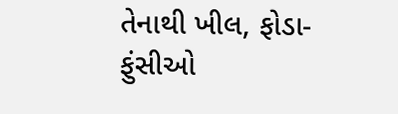તેનાથી ખીલ, ફોડા-ફુંસીઓ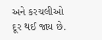અને કરચલીઓ દૂર થઈ જાય છે.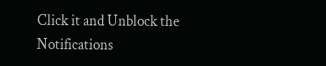Click it and Unblock the Notifications